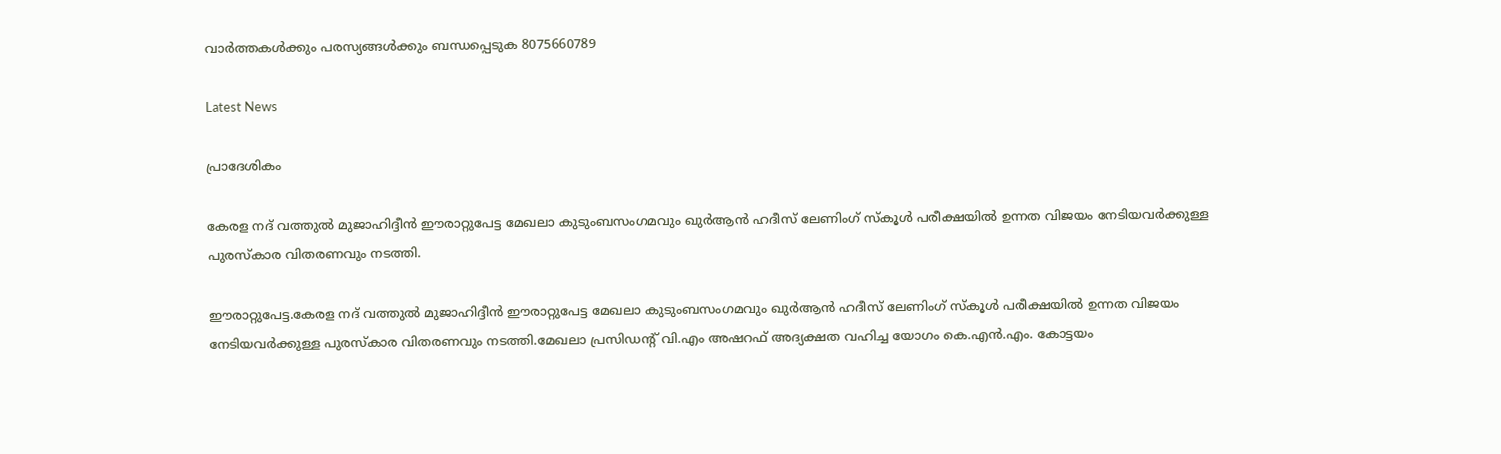വാർത്തകൾക്കും പരസ്യങ്ങൾക്കും ബന്ധപ്പെടുക 8075660789

Latest News

പ്രാദേശികം

കേരള നദ് വത്തുൽ മുജാഹിദ്ദീൻ ഈരാറ്റുപേട്ട മേഖലാ കുടുംബസംഗമവും ഖുർആൻ ഹദീസ് ലേണിംഗ് സ്കൂൾ പരീക്ഷയിൽ ഉന്നത വിജയം നേടിയവർക്കുള്ള പുരസ്കാര വിതരണവും നടത്തി.

ഈരാറ്റുപേട്ട.കേരള നദ് വത്തുൽ മുജാഹിദ്ദീൻ ഈരാറ്റുപേട്ട മേഖലാ കുടുംബസംഗമവും ഖുർആൻ ഹദീസ് ലേണിംഗ് സ്കൂൾ പരീക്ഷയിൽ ഉന്നത വിജയം നേടിയവർക്കുള്ള പുരസ്കാര വിതരണവും നടത്തി.മേഖലാ പ്രസിഡന്റ് വി.എം അഷറഫ് അദ്യക്ഷത വഹിച്ച യോഗം കെ.എൻ.എം. കോട്ടയം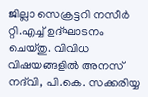ജില്ലാ സെക്രട്ടറി നസീർ റ്റി.എച്ച് ഉദ്ഘാടനം ചെയ്തു. വിവിധ വിഷയങ്ങളിൽ അനസ് നദ്‌വി, പി.കെ. സക്കരിയ്യ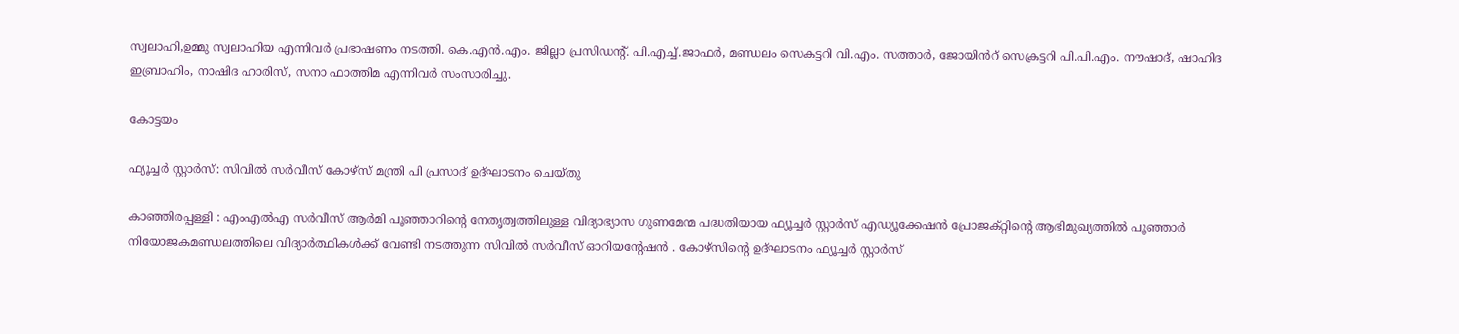സ്വലാഹി,ഉമ്മു സ്വലാഹിയ എന്നിവർ പ്രഭാഷണം നടത്തി. കെ.എൻ.എം. ജില്ലാ പ്രസിഡന്റ്. പി.എച്ച്.ജാഫർ, മണ്ഡലം സെകട്ടറി വി.എം. സത്താർ, ജോയിൻറ് സെക്രട്ടറി പി.പി.എം. നൗഷാദ്, ഷാഹിദ ഇബ്രാഹിം, നാഷിദ ഹാരിസ്, സനാ ഫാത്തിമ എന്നിവർ സംസാരിച്ചു.

കോട്ടയം

ഫ്യൂച്ചർ സ്റ്റാർസ്: സിവിൽ സർവീസ് കോഴ്സ് മന്ത്രി പി പ്രസാദ് ഉദ്ഘാടനം ചെയ്തു

കാഞ്ഞിരപ്പള്ളി : എംഎൽഎ സർവീസ് ആർമി പൂഞ്ഞാറിന്റെ നേതൃത്വത്തിലുള്ള വിദ്യാഭ്യാസ ഗുണമേന്മ പദ്ധതിയായ ഫ്യൂച്ചർ സ്റ്റാർസ് എഡ്യൂക്കേഷൻ പ്രോജക്റ്റിന്റെ ആഭിമുഖ്യത്തിൽ പൂഞ്ഞാർ നിയോജകമണ്ഡലത്തിലെ വിദ്യാർത്ഥികൾക്ക് വേണ്ടി നടത്തുന്ന സിവിൽ സർവീസ് ഓറിയന്റേഷൻ . കോഴ്സിന്‍റെ ഉദ്ഘാടനം ഫ്യൂച്ചർ സ്റ്റാർസ്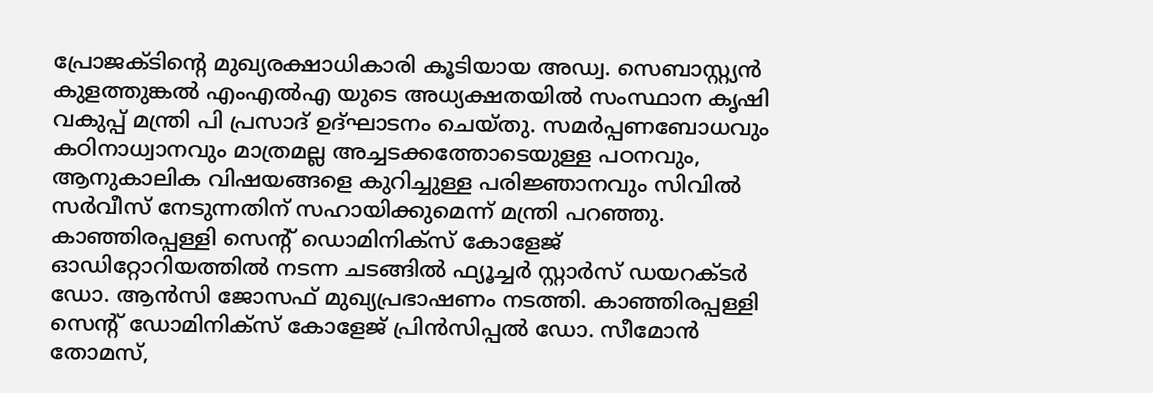പ്രോജക്ടിന്റെ മുഖ്യരക്ഷാധികാരി കൂടിയായ അഡ്വ. സെബാസ്റ്റ്യൻ കുളത്തുങ്കൽ എംഎൽഎ യുടെ അധ്യക്ഷതയിൽ സംസ്ഥാന കൃഷി വകുപ്പ് മന്ത്രി പി പ്രസാദ് ഉദ്ഘാടനം ചെയ്തു. സമർപ്പണബോധവും കഠിനാധ്വാനവും മാത്രമല്ല അച്ചടക്കത്തോടെയുള്ള പഠനവും, ആനുകാലിക വിഷയങ്ങളെ കുറിച്ചുള്ള പരിജ്ഞാനവും സിവിൽ സർവീസ് നേടുന്നതിന് സഹായിക്കുമെന്ന് മന്ത്രി പറഞ്ഞു. കാഞ്ഞിരപ്പള്ളി സെന്റ് ഡൊമിനിക്സ് കോളേജ് ഓഡിറ്റോറിയത്തിൽ നടന്ന ചടങ്ങിൽ ഫ്യൂച്ചർ സ്റ്റാർസ് ഡയറക്ടർ ഡോ. ആൻസി ജോസഫ് മുഖ്യപ്രഭാഷണം നടത്തി. കാഞ്ഞിരപ്പള്ളി സെന്റ് ഡോമിനിക്സ് കോളേജ് പ്രിൻസിപ്പൽ ഡോ. സീമോൻ തോമസ്,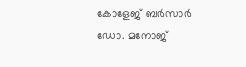കോളേജ് ബർസാർ ഡോ. മനോജ്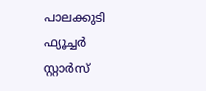പാലക്കുടി ഫ്യൂച്ചർ സ്റ്റാർസ്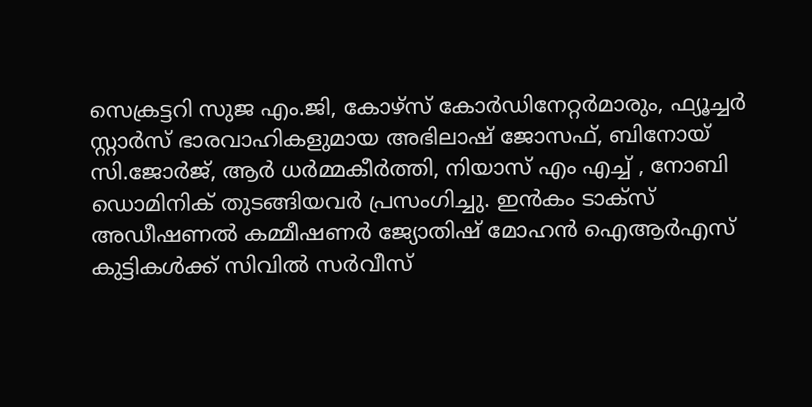സെക്രട്ടറി സുജ എം.ജി, കോഴ്സ് കോർഡിനേറ്റർമാരും, ഫ്യൂച്ചർ സ്റ്റാർസ് ഭാരവാഹികളുമായ അഭിലാഷ് ജോസഫ്, ബിനോയ് സി.ജോർജ്, ആർ ധർമ്മകീർത്തി, നിയാസ് എം എച്ച് , നോബി ഡൊമിനിക് തുടങ്ങിയവർ പ്രസംഗിച്ചു. ഇൻകം ടാക്സ് അഡീഷണൽ കമ്മീഷണർ ജ്യോതിഷ് മോഹൻ ഐആർഎസ് കുട്ടികൾക്ക് സിവിൽ സർവീസ്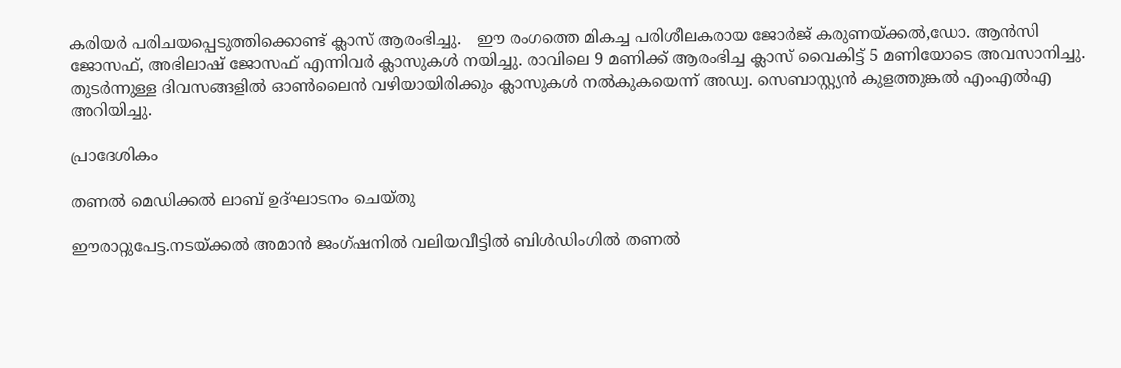കരിയർ പരിചയപ്പെടുത്തിക്കൊണ്ട് ക്ലാസ് ആരംഭിച്ചു.   ഈ രംഗത്തെ മികച്ച പരിശീലകരായ ജോർജ് കരുണയ്ക്കൽ,ഡോ. ആൻസി ജോസഫ്, അഭിലാഷ് ജോസഫ് എന്നിവർ ക്ലാസുകൾ നയിച്ചു. രാവിലെ 9 മണിക്ക് ആരംഭിച്ച ക്ലാസ് വൈകിട്ട് 5 മണിയോടെ അവസാനിച്ചു. തുടർന്നുള്ള ദിവസങ്ങളിൽ ഓൺലൈൻ വഴിയായിരിക്കും ക്ലാസുകൾ നൽകുകയെന്ന് അഡ്വ. സെബാസ്റ്റ്യൻ കുളത്തുങ്കൽ എംഎൽഎ അറിയിച്ചു.

പ്രാദേശികം

തണൽ മെഡിക്കൽ ലാബ് ഉദ്ഘാടനം ചെയ്തു

ഈരാറ്റുപേട്ട.നടയ്ക്കൽ അമാൻ ജംഗ്ഷനിൽ വലിയവീട്ടിൽ ബിൾഡിംഗിൽ തണൽ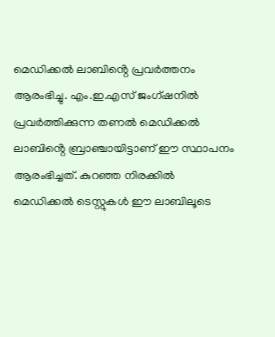മെഡിക്കൽ ലാബിൻ്റെ പ്രവർത്തനം ആരംഭിച്ചു. എം.ഇ.എസ് ജംഗ്ഷനിൽ പ്രവർത്തിക്കുന്ന തണൽ മെഡിക്കൽ ലാബിൻ്റെ ബ്രാഞ്ചായിട്ടാണ് ഈ സ്ഥാപനം ആരംഭിച്ചത്. കുറഞ്ഞ നിരക്കിൽ മെഡിക്കൽ ടെസ്റ്റുകൾ ഈ ലാബിലൂടെ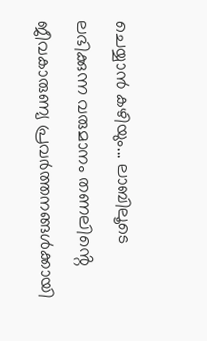ചെയ്യാൻ കഴിയും... ലാബിലൂടെ ലഭിക്കുന്ന വരുമാനം തണലിൻ്റെ ജീവകാരുണ്യ പ്രവർത്തനങ്ങൾക്കായി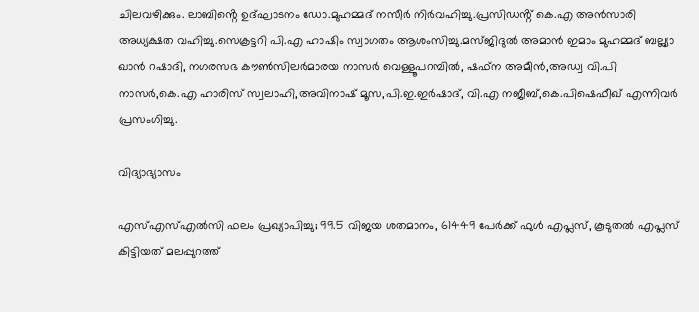ചിലവഴിക്കും. ലാബിൻ്റെ ഉദ്ഘാടനം ഡോ.മുഹമ്മദ് നസീർ നിർവഹിച്ചു.പ്രസിഡൻ്റ് കെ.എ അൻസാരി അധ്യക്ഷത വഹിച്ചു.സെക്രട്ടറി പി.എ ഹാഷിം സ്വാഗതം ആശംസിച്ചു.മസ്ജിദുൽ അമാൻ ഇമാം മുഹമ്മദ് ബല്ല്യാ ഖാൻ റഷാദി, നഗരസഭ കൗൺസിലർമാരയ നാസർ വെള്ളൂപറമ്പിൽ, ഷഫ്‌ന അമീൻ,അഡ്വ വി.പി നാസർ,കെ.എ ഹാരിസ് സ്വലാഹി,അവിനാഷ് മൂസ,പി.ഇ.ഇർഷാദ്, വി.എ നജീബ്,കെ.പിഷെഫീഖ് എന്നിവർ പ്രസംഗിച്ചു.

വിദ്യാഭ്യാസം

എസ്എസ്എൽസി ഫലം പ്രഖ്യാപിച്ചു; 99.5 വിജയ ശതമാനം, 61449 പേർക്ക് ഫുൾ എപ്ലസ്, കൂടുതൽ എപ്ലസ് കിട്ടിയത് മലപ്പുറത്ത്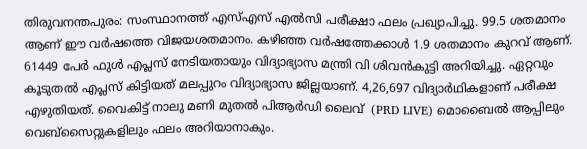തിരുവനന്തപുരം: സംസ്ഥാനത്ത് എസ്എസ് എൽസി പരീക്ഷാ ഫലം പ്രഖ്യാപിച്ചു. 99.5 ശതമാനം ആണ് ഈ വർഷത്തെ വിജയശതമാനം. കഴിഞ്ഞ വർഷത്തേക്കാൾ 1.9 ശതമാനം കുറവ് ആണ്. 61449 പേർ ഫുൾ എപ്ലസ് നേടിയതായും വിദ്യാഭ്യാസ മന്ത്രി വി ശിവൻകുട്ടി അറിയിച്ചു. ഏറ്റവും കൂടുതൽ എപ്ലസ് കിട്ടിയത് മലപ്പുറം വിദ്യാഭ്യാസ ജില്ലയാണ്. 4,26,697 വിദ്യാർഥികളാണ് പരീക്ഷ എഴുതിയത്. വൈകിട്ട് നാലു മണി മുതൽ പിആര്‍ഡി ലൈവ്  (PRD LIVE) മൊബൈൽ ആപ്പിലും വെബ്സൈറ്റുകളിലും ഫലം അറിയാനാകും.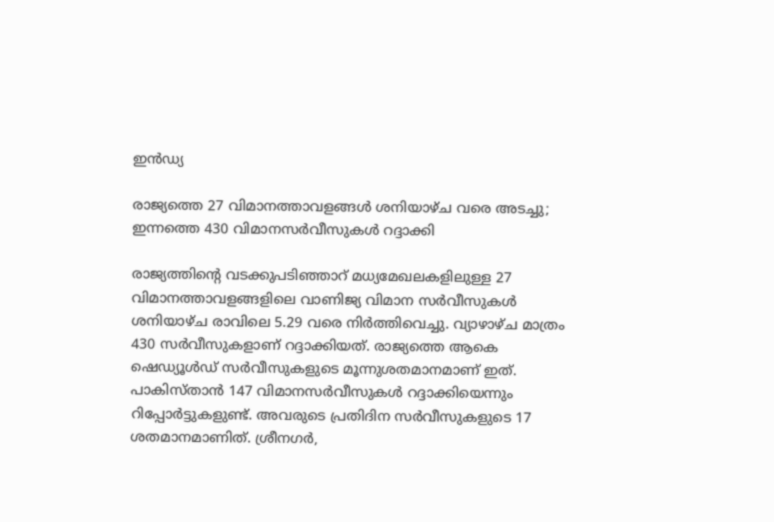ഇൻഡ്യ

രാജ്യത്തെ 27 വിമാനത്താവളങ്ങള്‍ ശനിയാഴ്ച വരെ അടച്ചു; ഇന്നത്തെ 430 വിമാനസര്‍വീസുകള്‍ റദ്ദാക്കി

രാജ്യത്തിന്റെ വടക്കുപടിഞ്ഞാറ് മധ്യമേഖലകളിലുള്ള 27 വിമാനത്താവളങ്ങളിലെ വാണിജ്യ വിമാന സര്‍വീസുകള്‍ ശനിയാഴ്ച രാവിലെ 5.29 വരെ നിര്‍ത്തിവെച്ചു. വ്യാഴാഴ്ച മാത്രം 430 സര്‍വീസുകളാണ് റദ്ദാക്കിയത്. രാജ്യത്തെ ആകെ ഷെഡ്യൂള്‍ഡ് സര്‍വീസുകളുടെ മൂന്നുശതമാനമാണ് ഇത്. പാകിസ്താന്‍ 147 വിമാനസര്‍വീസുകള്‍ റദ്ദാക്കിയെന്നും റിപ്പോര്‍ട്ടുകളുണ്ട്. അവരുടെ പ്രതിദിന സര്‍വീസുകളുടെ 17 ശതമാനമാണിത്. ശ്രീനഗര്‍,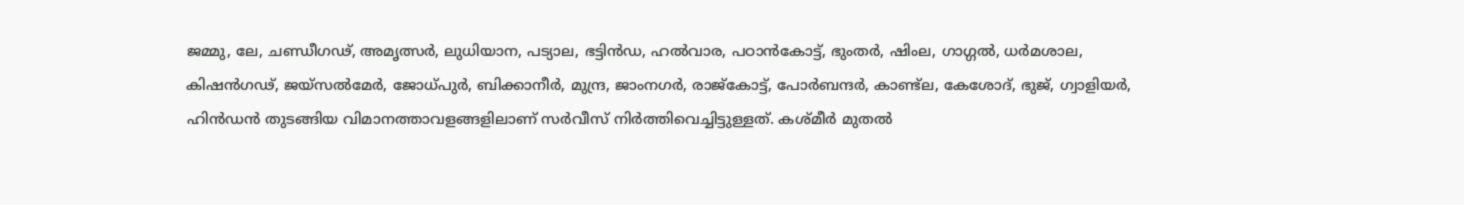ജമ്മു, ലേ, ചണ്ഡീഗഢ്, അമൃത്സര്‍, ലുധിയാന, പട്യാല, ഭട്ടിന്‍ഡ, ഹല്‍വാര, പഠാന്‍കോട്ട്, ഭുംതര്‍, ഷിംല, ഗാഗ്ഗല്‍, ധര്‍മശാല, കിഷന്‍ഗഢ്, ജയ്സൽമേർ, ജോധ്പുര്‍, ബിക്കാനീര്‍, മുന്ദ്ര, ജാംനഗര്‍, രാജ്‌കോട്ട്, പോര്‍ബന്ദര്‍, കാണ്ട്‌ല, കേശോദ്, ഭുജ്, ഗ്വാളിയർ, ഹിന്‍ഡന്‍ തുടങ്ങിയ വിമാനത്താവളങ്ങളിലാണ് സര്‍വീസ് നിര്‍ത്തിവെച്ചിട്ടുള്ളത്. കശ്മീര്‍ മുതല്‍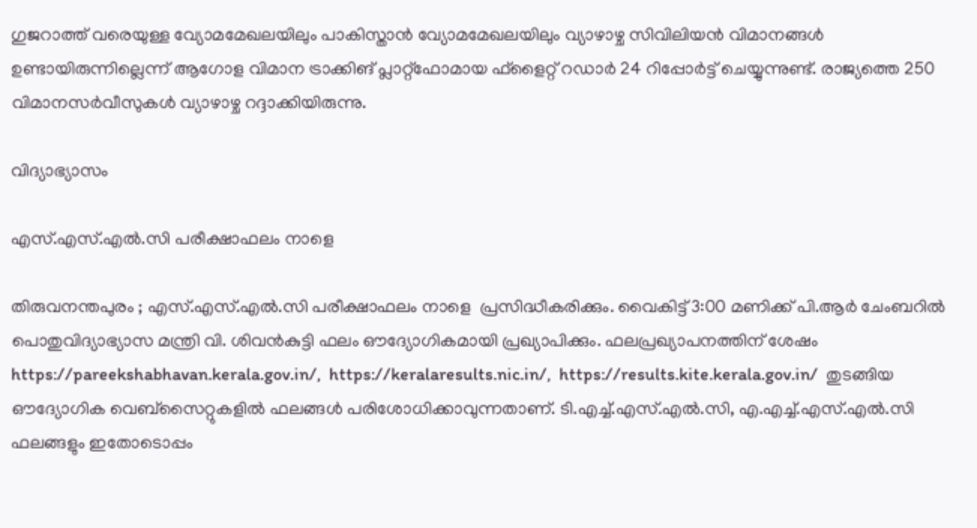ഗുജറാത്ത് വരെയുള്ള വ്യോമമേഖലയിലും പാകിസ്താന്‍ വ്യോമമേഖലയിലും വ്യാഴാഴ്ച സിവിലിയന്‍ വിമാനങ്ങള്‍ ഉണ്ടായിരുന്നില്ലെന്ന് ആഗോള വിമാന ട്രാക്കിങ് പ്ലാറ്റ്‌ഫോമായ ഫ്‌ളൈറ്റ് റഡാര്‍ 24 റിപ്പോര്‍ട്ട് ചെയ്യുന്നുണ്ട്. രാജ്യത്തെ 250 വിമാനസര്‍വീസുകള്‍ വ്യാഴാഴ്ച റദ്ദാക്കിയിരുന്നു.

വിദ്യാഭ്യാസം

എസ്.എസ്.എൽ.സി പരീക്ഷാഫലം നാളെ

തിരുവനന്തപുരം ; എസ്.എസ്.എൽ.സി പരീക്ഷാഫലം നാളെ  പ്രസിദ്ധീകരിക്കും. വൈകിട്ട് 3:00 മണിക്ക് പി.ആർ ചേംബറിൽ പൊതുവിദ്യാഭ്യാസ മന്ത്രി വി. ശിവൻകുട്ടി ഫലം ഔദ്യോഗികമായി പ്രഖ്യാപിക്കും. ഫലപ്രഖ്യാപനത്തിന് ശേഷം  https://pareekshabhavan.kerala.gov.in/,  https://keralaresults.nic.in/,  https://results.kite.kerala.gov.in/  തുടങ്ങിയ ഔദ്യോഗിക വെബ്സൈറ്റുകളിൽ ഫലങ്ങൾ പരിശോധിക്കാവുന്നതാണ്. ടി.എച്ച്.എസ്.എൽ.സി, എ.എച്ച്.എസ്.എൽ.സി ഫലങ്ങളും ഇതോടൊപ്പം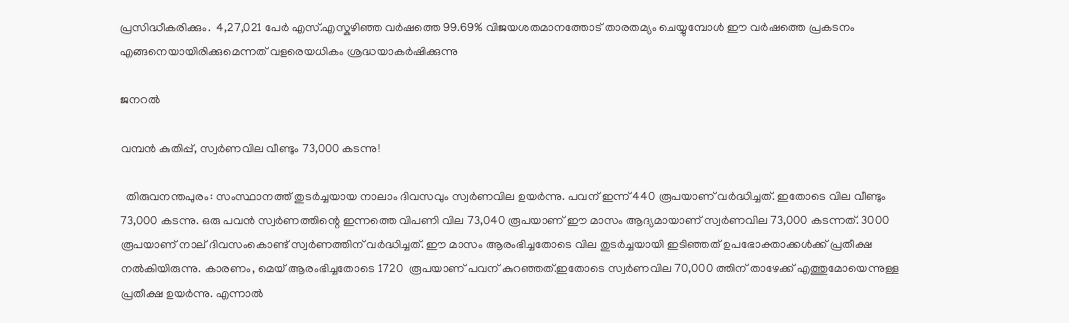പ്രസിദ്ധീകരിക്കും.  4,27,021 പേർ എസ്.എസ്കഴിഞ്ഞ വർഷത്തെ 99.69% വിജയശതമാനത്തോട് താരതമ്യം ചെയ്യുമ്പോൾ ഈ വർഷത്തെ പ്രകടനം എങ്ങനെയായിരിക്കുമെന്നത് വളരെയധികം ശ്രദ്ധയാകർഷിക്കുന്നു

ജനറൽ

വമ്പൻ കുതിപ്പ്, സ്വർണവില വീണ്ടും 73,000 കടന്നു!

  തിരുവനന്തപുരം: സംസ്ഥാനത്ത് തുടർച്ചയായ നാലാം ദിവസവും സ്വർണവില ഉയർന്നു. പവന് ഇന്ന് 440 രൂപയാണ് വർദ്ധിച്ചത്. ഇതോടെ വില വീണ്ടും 73,000 കടന്നു. ഒരു പവൻ സ്വർണത്തിന്റെ ഇന്നത്തെ വിപണി വില 73,040 രൂപയാണ് ഈ മാസം ആദ്യമായാണ് സ്വർണവില 73,000 കടന്നത്. 3000 രൂപയാണ് നാല് ദിവസംകൊണ്ട് സ്വർണത്തിന് വർദ്ധിച്ചത്. ഈ മാസം ആരംഭിച്ചതോടെ വില തുടർച്ചയായി ഇടിഞ്ഞത് ഉപഭോക്താക്കൾക്ക് പ്രതീക്ഷ നൽകിയിരുന്നു. കാരണം, മെയ് ആരംഭിച്ചതോടെ 1720  രൂപയാണ് പവന് കുറഞ്ഞത്.ഇതോടെ സ്വർണവില 70,000 ത്തിന് താഴേക്ക് എത്തുമോയെന്നുള്ള പ്രതീക്ഷ ഉയർന്നു. എന്നാൽ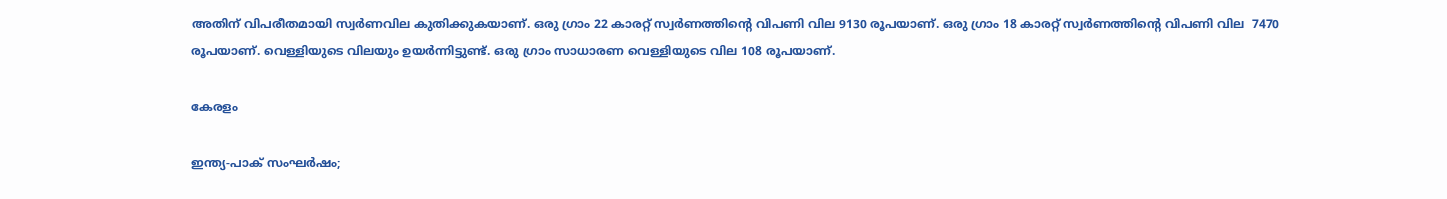അതിന് വിപരീതമായി സ്വർണവില കുതിക്കുകയാണ്. ഒരു ഗ്രാം 22 കാരറ്റ് സ്വർണത്തിന്റെ വിപണി വില 9130 രൂപയാണ്. ഒരു ഗ്രാം 18 കാരറ്റ് സ്വർണത്തിന്റെ വിപണി വില  7470 രൂപയാണ്. വെള്ളിയുടെ വിലയും ഉയർന്നിട്ടുണ്ട്. ഒരു ഗ്രാം സാധാരണ വെള്ളിയുടെ വില 108 രൂപയാണ്.

കേരളം

ഇന്ത്യ-പാക് സംഘർഷം;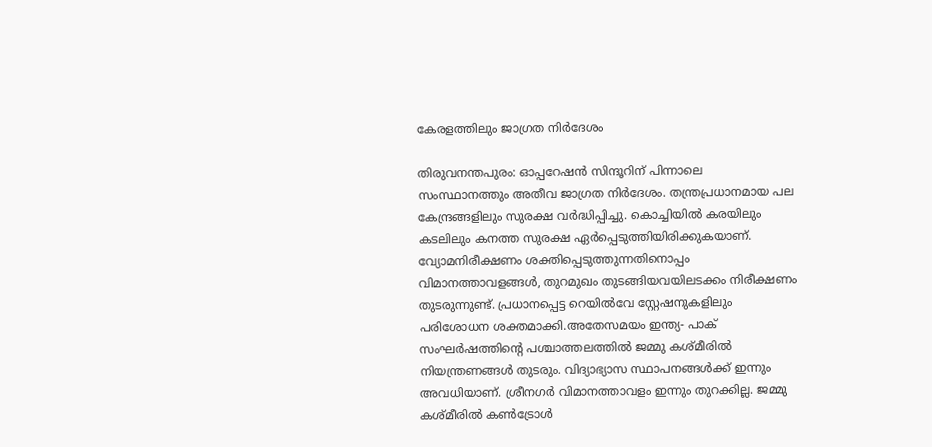കേരളത്തിലും ജാഗ്രത നിർദേശം

തിരുവനന്തപുരം: ഓപ്പറേഷൻ സിന്ദൂറിന് പിന്നാലെ സംസ്ഥാനത്തും അതീവ ജാഗ്രത നിർദേശം. തന്ത്രപ്രധാനമായ പല കേന്ദ്രങ്ങളിലും സുരക്ഷ വർദ്ധിപ്പിച്ചു. കൊച്ചിയിൽ കരയിലും കടലിലും കനത്ത സുരക്ഷ ഏർപ്പെടുത്തിയിരിക്കുകയാണ്. വ്യോമനിരീക്ഷണം ശക്തിപ്പെടുത്തുന്നതിനൊപ്പം വിമാനത്താവളങ്ങൾ, തുറമുഖം തുടങ്ങിയവയിലടക്കം നിരീക്ഷണം തുടരുന്നുണ്ട്. പ്രധാനപ്പെട്ട റെയിൽവേ സ്റ്റേഷനുകളിലും പരിശോധന ശക്തമാക്കി.അതേസമയം ഇന്ത്യ- പാക് സംഘര്‍ഷത്തിന്റെ പശ്ചാത്തലത്തില്‍ ജമ്മു കശ്മീരില്‍ നിയന്ത്രണങ്ങള്‍ തുടരും. വിദ്യാഭ്യാസ സ്ഥാപനങ്ങള്‍ക്ക് ഇന്നും അവധിയാണ്. ശ്രീനഗര്‍ വിമാനത്താവളം ഇന്നും തുറക്കില്ല. ജമ്മു കശ്മീരില്‍ കണ്‍ട്രോള്‍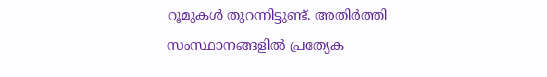റൂമുകള്‍ തുറന്നിട്ടുണ്ട്. അതിര്‍ത്തി സംസ്ഥാനങ്ങളില്‍ പ്രത്യേക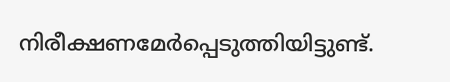നിരീക്ഷണമേര്‍പ്പെടുത്തിയിട്ടുണ്ട്.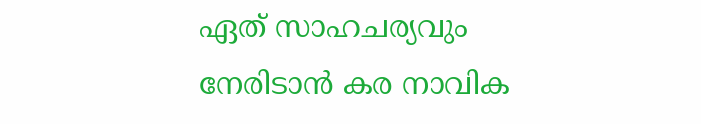ഏത് സാഹചര്യവും നേരിടാന്‍ കര നാവിക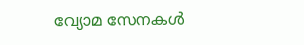വ്യോമ സേനകള്‍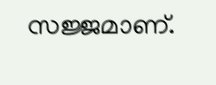സജ്ജമാണ്.